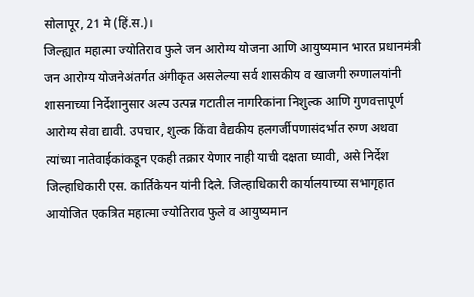सोलापूर, 21 मे (हिं.स.)।
जिल्ह्यात महात्मा ज्योतिराव फुले जन आरोग्य योजना आणि आयुष्यमान भारत प्रधानमंत्री जन आरोग्य योजनेअंतर्गत अंगीकृत असलेल्या सर्व शासकीय व खाजगी रुग्णालयांनी शासनाच्या निर्देशानुसार अल्प उत्पन्न गटातील नागरिकांना निशुल्क आणि गुणवत्तापूर्ण आरोग्य सेवा द्यावी. उपचार, शुल्क किंवा वैद्यकीय हलगर्जीपणासंदर्भात रुग्ण अथवा त्यांच्या नातेवाईकांकडून एकही तक्रार येणार नाही याची दक्षता घ्यावी, असे निर्देश जिल्हाधिकारी एस. कार्तिकेयन यांनी दिले. जिल्हाधिकारी कार्यालयाच्या सभागृहात आयोजित एकत्रित महात्मा ज्योतिराव फुले व आयुष्यमान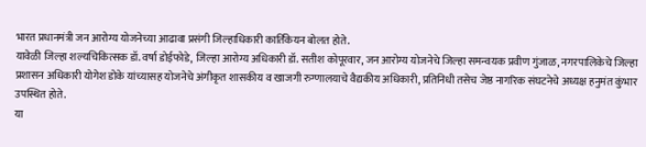भारत प्रधानमंत्री जन आरोग्य योजनेच्या आढावा प्रसंगी जिल्हाधिकारी कार्तिकेयन बोलत होते.
यावेळी जिल्हा शल्यचिकित्सक डॉ. वर्षा डोईफोडे, जिल्हा आरोग्य अधिकारी डॉ. सतीश कोपूरवार, जन आरोग्य योजनेचे जिल्हा समन्वयक प्रवीण गुंजाळ, नगरपालिकेचे जिल्हा प्रशासन अधिकारी योगेश डोके यांच्यासह योजनेचे अंगीकृत शासकीय व खाजगी रुग्णालयाचे वैद्यकीय अधिकारी, प्रतिनिधी तसेच जेष्ठ नागरिक संघटनेचे अध्यक्ष हनुमंत कुंभार उपस्थित होते.
या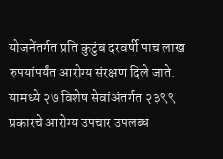योजनेंतर्गत प्रति कुटुंब दरवर्षी पाच लाख रुपयांपर्यंत आरोग्य संरक्षण दिले जाते. यामध्ये २७ विशेष सेवांअंतर्गत २३९९ प्रकारचे आरोग्य उपचार उपलब्ध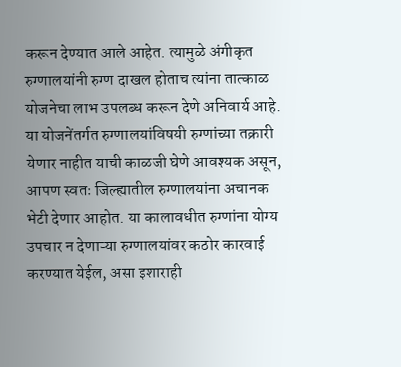करून देण्यात आले आहेत. त्यामुळे अंगीकृत रुग्णालयांनी रुग्ण दाखल होताच त्यांना तात्काळ योजनेचा लाभ उपलब्ध करून देणे अनिवार्य आहे.
या योजनेंतर्गत रुग्णालयांविषयी रुग्णांच्या तक्रारी येणार नाहीत याची काळजी घेणे आवश्यक असून, आपण स्वतः जिल्ह्यातील रुग्णालयांना अचानक भेटी देणार आहोत. या कालावधीत रुग्णांना योग्य उपचार न देणाऱ्या रुग्णालयांवर कठोर कारवाई करण्यात येईल, असा इशाराही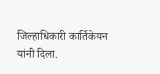जिल्हाधिकारी कार्तिकेयन यांनी दिला.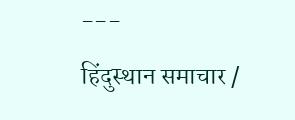---
हिंदुस्थान समाचार /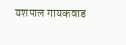यशपाल गायकवाड